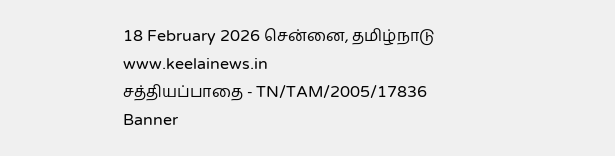18 February 2026 சென்னை, தமிழ்நாடு
www.keelainews.in
சத்தியப்பாதை - TN/TAM/2005/17836
Banner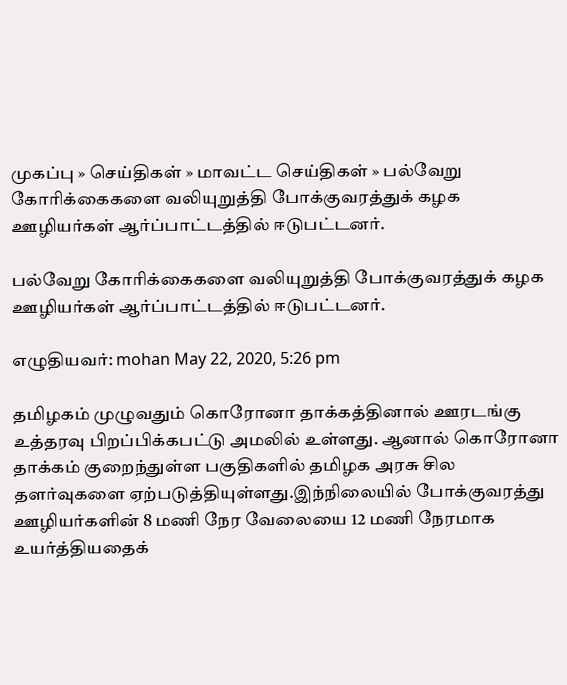முகப்பு » செய்திகள் » மாவட்ட செய்திகள் » பல்வேறு கோரிக்கைகளை வலியுறுத்தி போக்குவரத்துக் கழக ஊழியர்கள் ஆர்ப்பாட்டத்தில் ஈடுபட்டனர்.

பல்வேறு கோரிக்கைகளை வலியுறுத்தி போக்குவரத்துக் கழக ஊழியர்கள் ஆர்ப்பாட்டத்தில் ஈடுபட்டனர்.

எழுதியவர்: mohan May 22, 2020, 5:26 pm

தமிழகம் முழுவதும் கொரோனா தாக்கத்தினால் ஊரடங்கு உத்தரவு பிறப்பிக்கபட்டு அமலில் உள்ளது. ஆனால் கொரோனா தாக்கம் குறைந்துள்ள பகுதிகளில் தமிழக அரசு சில தளர்வுகளை ஏற்படுத்தியுள்ளது.இந்நிலையில் போக்குவரத்து ஊழியர்களின் 8 மணி நேர வேலையை 12 மணி நேரமாக உயர்த்தியதைக்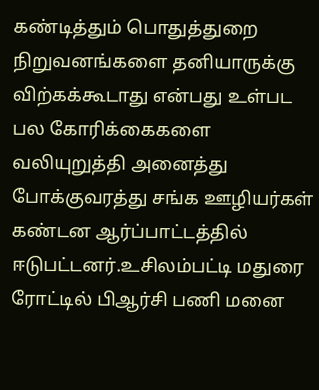கண்டித்தும் பொதுத்துறை நிறுவனங்களை தனியாருக்கு விற்கக்கூடாது என்பது உள்பட பல கோரிக்கைகளை வலியுறுத்தி அனைத்து போக்குவரத்து சங்க ஊழியர்கள் கண்டன ஆர்ப்பாட்டத்தில் ஈடுபட்டனர்.உசிலம்பட்டி மதுரை ரோட்டில் பிஆர்சி பணி மனை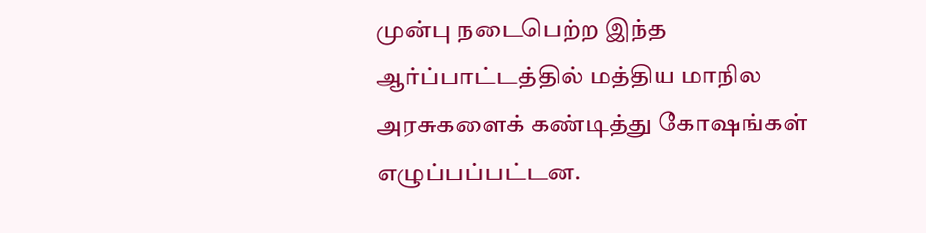முன்பு நடைபெற்ற இந்த ஆர்ப்பாட்டத்தில் மத்திய மாநில அரசுகளைக் கண்டித்து கோஷங்கள் எழுப்பப்பட்டன.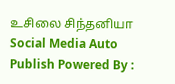உசிலை சிந்தனியா
Social Media Auto Publish Powered By :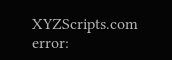XYZScripts.com
error: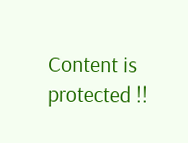Content is protected !!